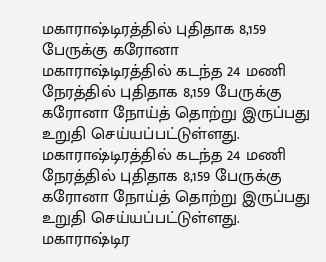மகாராஷ்டிரத்தில் புதிதாக 8,159 பேருக்கு கரோனா
மகாராஷ்டிரத்தில் கடந்த 24 மணி நேரத்தில் புதிதாக 8,159 பேருக்கு கரோனா நோய்த் தொற்று இருப்பது உறுதி செய்யப்பட்டுள்ளது.
மகாராஷ்டிரத்தில் கடந்த 24 மணி நேரத்தில் புதிதாக 8,159 பேருக்கு கரோனா நோய்த் தொற்று இருப்பது உறுதி செய்யப்பட்டுள்ளது.
மகாராஷ்டிர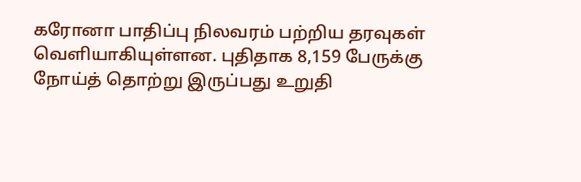கரோனா பாதிப்பு நிலவரம் பற்றிய தரவுகள் வெளியாகியுள்ளன. புதிதாக 8,159 பேருக்கு நோய்த் தொற்று இருப்பது உறுதி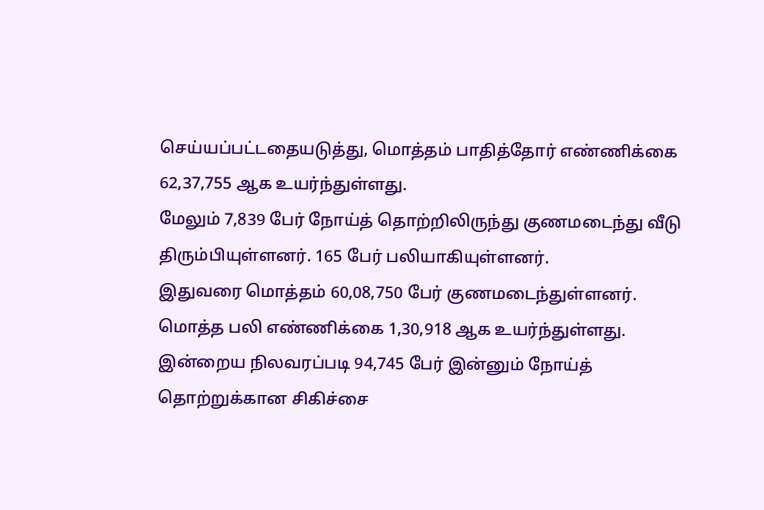செய்யப்பட்டதையடுத்து, மொத்தம் பாதித்தோர் எண்ணிக்கை 62,37,755 ஆக உயர்ந்துள்ளது.
மேலும் 7,839 பேர் நோய்த் தொற்றிலிருந்து குணமடைந்து வீடு திரும்பியுள்ளனர். 165 பேர் பலியாகியுள்ளனர்.
இதுவரை மொத்தம் 60,08,750 பேர் குணமடைந்துள்ளனர். மொத்த பலி எண்ணிக்கை 1,30,918 ஆக உயர்ந்துள்ளது.
இன்றைய நிலவரப்படி 94,745 பேர் இன்னும் நோய்த் தொற்றுக்கான சிகிச்சை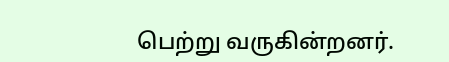பெற்று வருகின்றனர்.